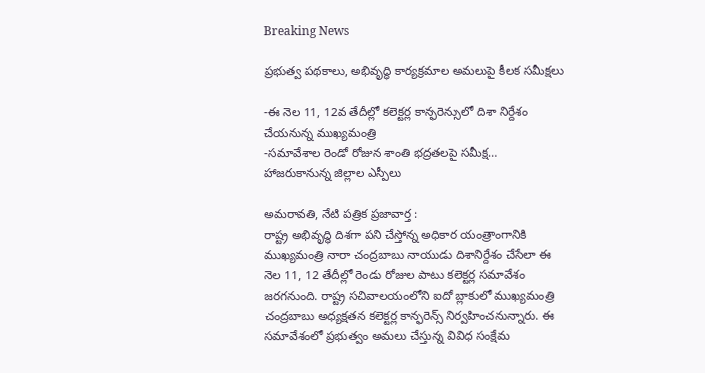Breaking News

ప్రభుత్వ పథకాలు, అభివృద్ధి కార్యక్రమాల అమలుపై కీలక సమీక్షలు

-ఈ నెల 11, 12వ తేదీల్లో కలెక్టర్ల కాన్ఫరెన్సులో దిశా నిర్దేశం చేయనున్న ముఖ్యమంత్రి
-సమావేశాల రెండో రోజున శాంతి భద్రతలపై సమీక్ష… హాజరుకానున్న జిల్లాల ఎస్పీలు

అమరావతి, నేటి పత్రిక ప్రజావార్త :
రాష్ట్ర అభివృద్ధి దిశగా పని చేస్తోన్న అధికార యంత్రాంగానికి ముఖ్యమంత్రి నారా చంద్రబాబు నాయుడు దిశానిర్దేశం చేసేలా ఈ నెల 11, 12 తేదీల్లో రెండు రోజుల పాటు కలెక్టర్ల సమావేశం జరగనుంది. రాష్ట్ర సచివాలయంలోని ఐదో బ్లాకులో ముఖ్యమంత్రి చంద్రబాబు అధ్యక్షతన కలెక్టర్ల కాన్ఫరెన్స్ నిర్వహించనున్నారు. ఈ సమావేశంలో ప్రభుత్వం అమలు చేస్తున్న వివిధ సంక్షేమ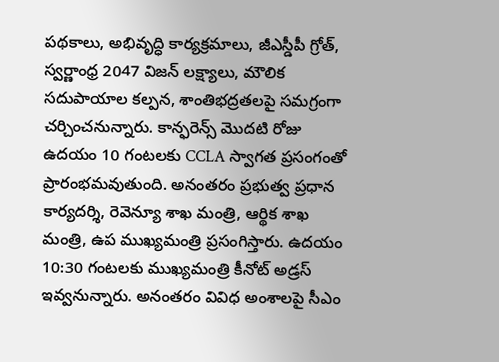పథకాలు, అభివృద్ధి కార్యక్రమాలు, జీఎస్డీపీ గ్రోత్, స్వర్ణాంధ్ర 2047 విజన్ లక్ష్యాలు, మౌలిక సదుపాయాల కల్పన, శాంతిభద్రతలపై సమగ్రంగా చర్చించనున్నారు. కాన్ఫరెన్స్ మొదటి రోజు ఉదయం 10 గంటలకు CCLA స్వాగత ప్రసంగంతో ప్రారంభమవుతుంది. అనంతరం ప్రభుత్వ ప్రధాన కార్యదర్శి, రెవెన్యూ శాఖ మంత్రి, ఆర్థిక శాఖ మంత్రి, ఉప ముఖ్యమంత్రి ప్రసంగిస్తారు. ఉదయం 10:30 గంటలకు ముఖ్యమంత్రి కీనోట్ అడ్రస్ ఇవ్వనున్నారు. అనంతరం వివిధ అంశాలపై సీఎం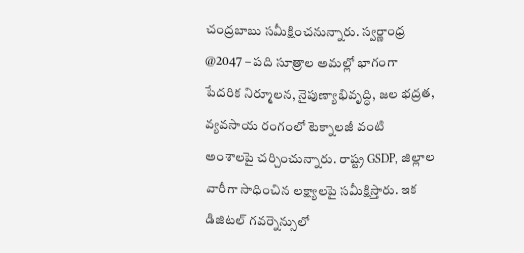చంద్రబాబు సమీక్షించనున్నారు. స్వర్ణాంధ్ర @2047 – పది సూత్రాల అమల్లో భాగంగా పేదరిక నిర్మూలన, నైపుణ్యాభివృద్ధి, జల భద్రత, వ్యవసాయ రంగంలో టెక్నాలజీ వంటి అంశాలపై చర్చించున్నారు. రాష్ట్ర GSDP, జిల్లాల వారీగా సాధించిన లక్ష్యాలపై సమీక్షిస్తారు. ఇక డిజిటల్ గవర్నెన్సులో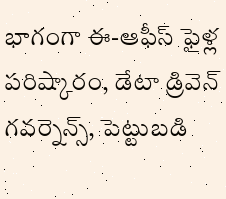భాగంగా ఈ-ఆఫీస్ ఫైళ్ల పరిష్కారం, డేటా డ్రివెన్ గవర్నెన్స్, పెట్టుబడి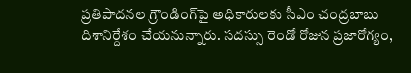ప్రతిపాదనల గ్రౌండింగ్‌పై అధికారులకు సీఎం చంద్రబాబు దిశానిర్దేశం చేయనున్నారు. సదస్సు రెండో రోజున ప్రజారోగ్యం,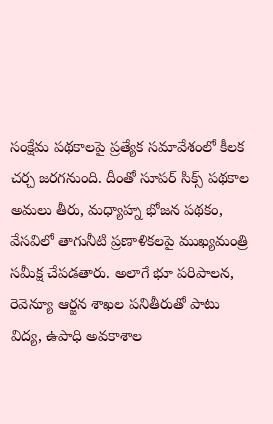సంక్షేమ పథకాలపై ప్రత్యేక సమావేశంలో కీలక చర్చ జరగనుంది. దీంతో సూపర్ సిక్స్ పథకాల అమలు తీరు, మధ్యాహ్న భోజన పథకం, వేసవిలో తాగునీటి ప్రణాళికలపై ముఖ్యమంత్రి సమీక్ష చేపడతారు. అలాగే భూ పరిపాలన, రెవెన్యూ ఆర్జన శాఖల పనితీరుతో పాటు విద్య, ఉపాధి అవకాశాల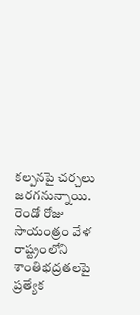కల్పనపై చర్చలు జరగనున్నాయి. రెండో రోజు సాయంత్రం వేళ రాష్ట్రంలోని శాంతిభద్రతలపై ప్రత్యేక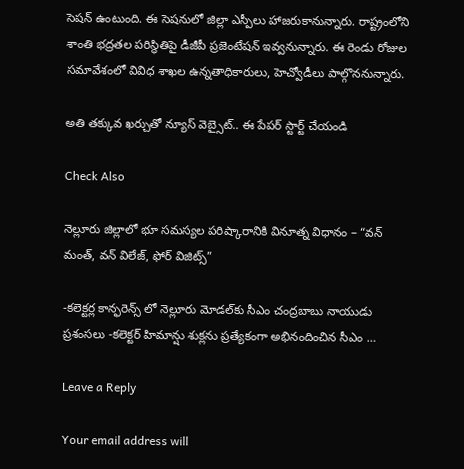సెషన్ ఉంటుంది. ఈ సెషనులో జిల్లా ఎస్పీలు హాజరుకానున్నారు. రాష్ట్రంలోని శాంతి భద్రతల పరిస్థితిపై డీజీపీ ప్రజెంటేషన్ ఇవ్వనున్నారు. ఈ రెండు రోజుల సమావేశంలో వివిధ శాఖల ఉన్నతాధికారులు, హెచ్వోడీలు పాల్గొననున్నారు.

అతి తక్కువ ఖర్చుతో న్యూస్ వెబ్సైట్.. ఈ పేపర్ స్టార్ట్ చేయండి

Check Also

నెల్లూరు జిల్లాలో భూ సమస్యల పరిష్కారానికి వినూత్న విధానం – “వన్ మంత్, వన్ విలేజ్, ఫోర్ విజిట్స్”

-కలెక్టర్ల కాన్ఫరెన్స్ లో నెల్లూరు మోడల్‌కు సీఎం చంద్రబాబు నాయుడు ప్రశంసలు -కలెక్టర్ హిమాన్షు శుక్లను ప్రత్యేకంగా అభినందించిన సీఎం …

Leave a Reply

Your email address will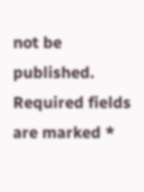not be published. Required fields are marked *